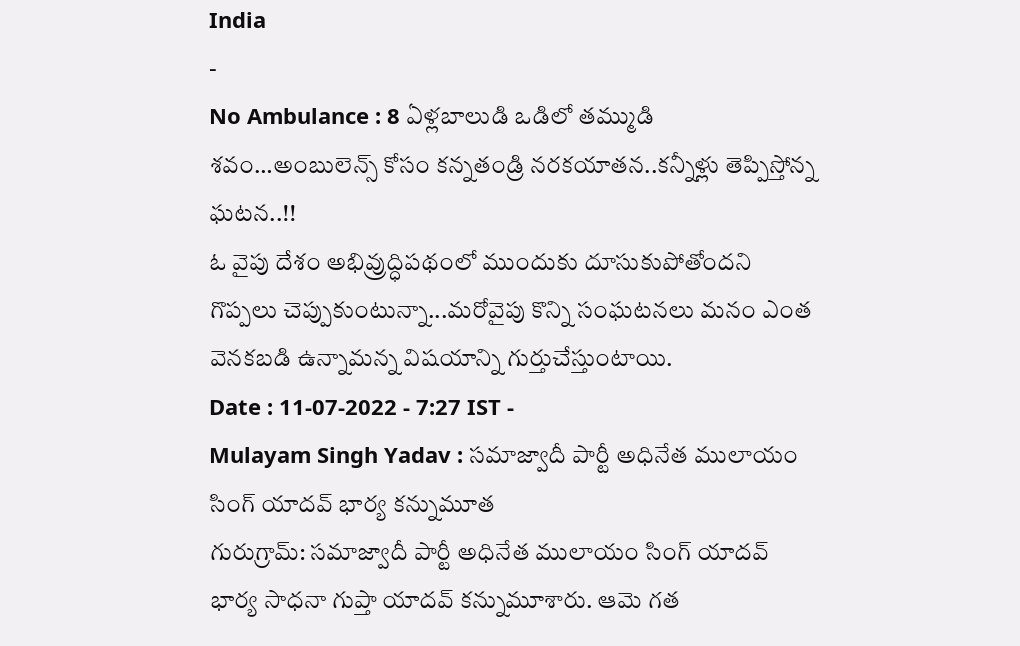India
-
No Ambulance : 8 ఏళ్లబాలుడి ఒడిలో తమ్ముడి శవం…అంబులెన్స్ కోసం కన్నతండ్రి నరకయాతన..కన్నీళ్లు తెప్పిస్తోన్న ఘటన..!!
ఓ వైపు దేశం అభివ్రుద్ధిపథంలో ముందుకు దూసుకుపోతోందని గొప్పలు చెప్పుకుంటున్నా...మరోవైపు కొన్ని సంఘటనలు మనం ఎంత వెనకబడి ఉన్నామన్న విషయాన్ని గుర్తుచేస్తుంటాయి.
Date : 11-07-2022 - 7:27 IST -
Mulayam Singh Yadav : సమాజ్వాదీ పార్టీ అధినేత ములాయం సింగ్ యాదవ్ భార్య కన్నుమూత
గురుగ్రామ్: సమాజ్వాదీ పార్టీ అధినేత ములాయం సింగ్ యాదవ్ భార్య సాధనా గుప్తా యాదవ్ కన్నుమూశారు. ఆమె గత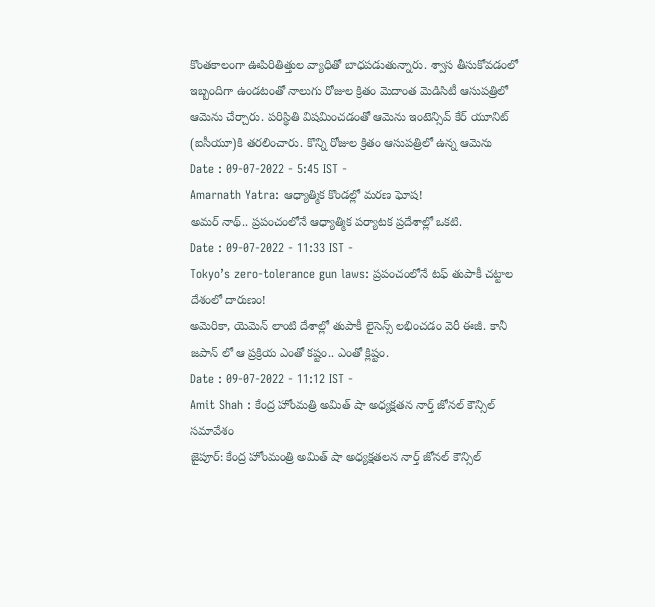కొంతకాలంగా ఊపిరితిత్తుల వ్యాధితో బాధపడుతున్నారు. శ్వాస తీసుకోవడంలో ఇబ్బందిగా ఉండటంతో నాలుగు రోజుల క్రితం మెదాంత మెడిసిటీ ఆసుపత్రిలో ఆమెను చేర్చారు. పరిస్థితి విషమించడంతో ఆమెను ఇంటెన్సివ్ కేర్ యూనిట్ (ఐసీయూ)కి తరలించారు. కొన్ని రోజుల క్రితం ఆసుపత్రిలో ఉన్న ఆమెను
Date : 09-07-2022 - 5:45 IST -
Amarnath Yatra: ఆధ్యాత్మిక కొండల్లో మరణ ఘోష!
అమర్ నాథ్.. ప్రపంచంలోనే ఆధ్యాత్మిక పర్యాటక ప్రదేశాల్లో ఒకటి.
Date : 09-07-2022 - 11:33 IST -
Tokyo’s zero-tolerance gun laws: ప్రపంచంలోనే టఫ్ తుపాకీ చట్టాల దేశంలో దారుణం!
అమెరికా, యెమెన్ లాంటి దేశాల్లో తుపాకీ లైసెన్స్ లభించడం వెరీ ఈజీ. కానీ జపాన్ లో ఆ ప్రక్రియ ఎంతో కష్టం.. ఎంతో క్లిష్టం.
Date : 09-07-2022 - 11:12 IST -
Amit Shah : కేంద్ర హోంమత్రి అమిత్ షా అధ్యక్షతన నార్త్ జోనల్ కౌన్సిల్ సమావేశం
జైపూర్: కేంద్ర హోంమంత్రి అమిత్ షా అధ్యక్షతలన నార్త్ జోనల్ కౌన్సిల్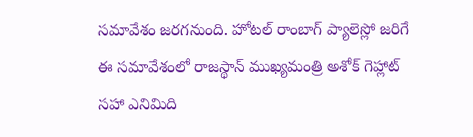సమావేశం జరగనుంది. హోటల్ రాంబాగ్ ప్యాలెస్లో జరిగే ఈ సమావేశంలో రాజస్థాన్ ముఖ్యమంత్రి అశోక్ గెహ్లాట్ సహా ఎనిమిది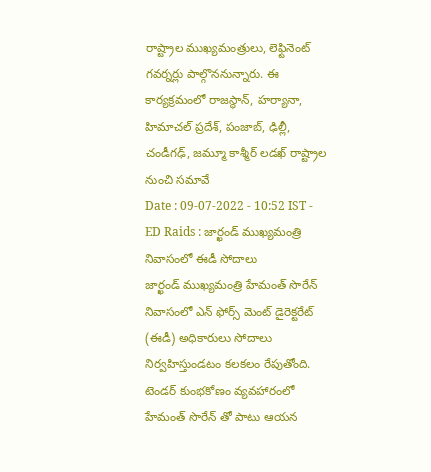రాష్ట్రాల ముఖ్యమంత్రులు, లెఫ్టినెంట్ గవర్నర్లు పాల్గొననున్నారు. ఈ కార్యక్రమంలో రాజస్థాన్, హర్యానా, హిమాచల్ ప్రదేశ్, పంజాబ్, ఢిల్లీ, చండీగఢ్, జమ్మూ కాశ్మీర్ లడఖ్ రాష్ట్రాల నుంచి సమావే
Date : 09-07-2022 - 10:52 IST -
ED Raids : జార్ఖండ్ ముఖ్యమంత్రి నివాసంలో ఈడీ సోదాలు
జార్ఖండ్ ముఖ్యమంత్రి హేమంత్ సొరేన్ నివాసంలో ఎన్ ఫోర్స్ మెంట్ డైరెక్టరేట్ (ఈడీ) అధికారులు సోదాలు నిర్వహిస్తుండటం కలకలం రేపుతోంది. టెండర్ కుంభకోణం వ్యవహారంలో హేమంత్ సొరేన్ తో పాటు ఆయన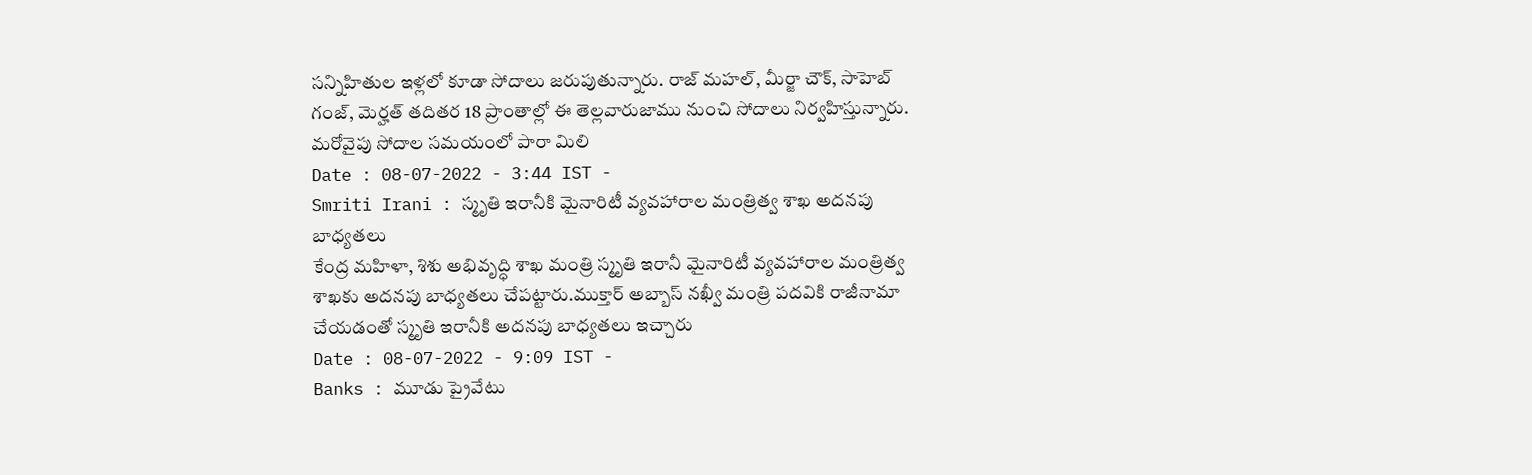సన్నిహితుల ఇళ్లలో కూడా సోదాలు జరుపుతున్నారు. రాజ్ మహల్, మీర్జా చౌక్, సాహెబ్ గంజ్, మెర్హత్ తదితర 18 ప్రాంతాల్లో ఈ తెల్లవారుజాము నుంచి సోదాలు నిర్వహిస్తున్నారు. మరోవైపు సోదాల సమయంలో పారా మిలి
Date : 08-07-2022 - 3:44 IST -
Smriti Irani : స్మృతి ఇరానీకి మైనారిటీ వ్యవహారాల మంత్రిత్వ శాఖ అదనపు బాధ్యతలు
కేంద్ర మహిళా, శిశు అభివృద్ధి శాఖ మంత్రి స్మృతి ఇరానీ మైనారిటీ వ్యవహారాల మంత్రిత్వ శాఖకు అదనపు బాధ్యతలు చేపట్టారు.ముక్తార్ అబ్బాస్ నఖ్వీ మంత్రి పదవికి రాజీనామా చేయడంతో స్మృతి ఇరానీకి అదనపు బాధ్యతలు ఇచ్చారు
Date : 08-07-2022 - 9:09 IST -
Banks : మూడు ప్రైవేటు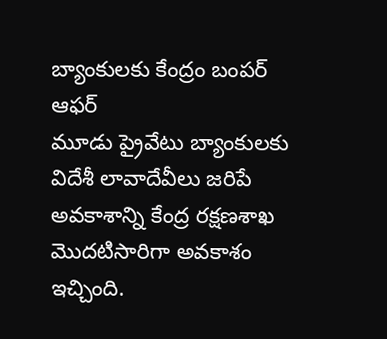బ్యాంకులకు కేంద్రం బంపర్ ఆఫర్
మూడు ప్రైవేటు బ్యాంకులకు విదేశీ లావాదేవీలు జరిపే అవకాశాన్ని కేంద్ర రక్షణశాఖ మొదటిసారిగా అవకాశం ఇచ్చింది.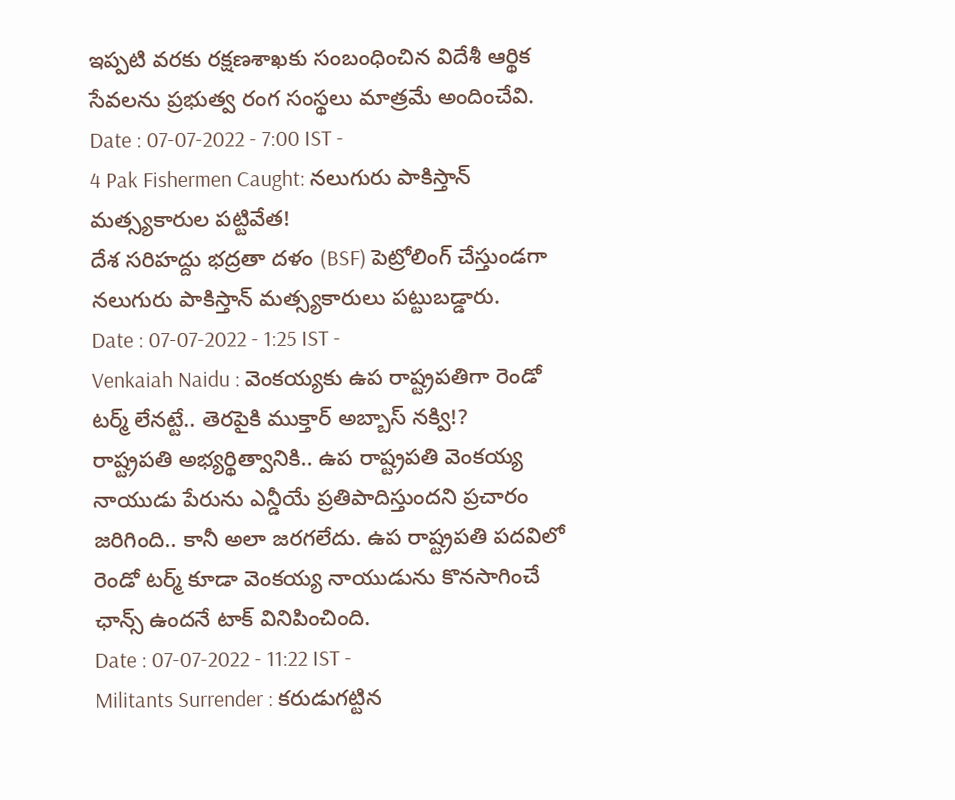ఇప్పటి వరకు రక్షణశాఖకు సంబంధించిన విదేశీ ఆర్థిక సేవలను ప్రభుత్వ రంగ సంస్థలు మాత్రమే అందించేవి.
Date : 07-07-2022 - 7:00 IST -
4 Pak Fishermen Caught: నలుగురు పాకిస్తాన్ మత్స్యకారుల పట్టివేత!
దేశ సరిహద్దు భద్రతా దళం (BSF) పెట్రోలింగ్ చేస్తుండగా నలుగురు పాకిస్తాన్ మత్స్యకారులు పట్టుబడ్డారు.
Date : 07-07-2022 - 1:25 IST -
Venkaiah Naidu : వెంకయ్యకు ఉప రాష్ట్రపతిగా రెండో టర్మ్ లేనట్టే.. తెరపైకి ముక్తార్ అబ్బాస్ నక్వి!?
రాష్ట్రపతి అభ్యర్థిత్వానికి.. ఉప రాష్ట్రపతి వెంకయ్య నాయుడు పేరును ఎన్డీయే ప్రతిపాదిస్తుందని ప్రచారం జరిగింది.. కానీ అలా జరగలేదు. ఉప రాష్ట్రపతి పదవిలో రెండో టర్మ్ కూడా వెంకయ్య నాయుడును కొనసాగించే ఛాన్స్ ఉందనే టాక్ వినిపించింది.
Date : 07-07-2022 - 11:22 IST -
Militants Surrender : కరుడుగట్టిన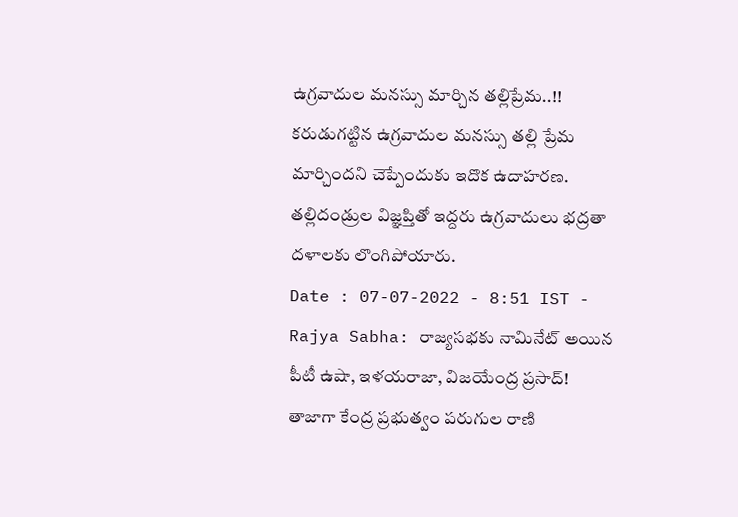ఉగ్రవాదుల మనస్సు మార్చిన తల్లిప్రేమ..!!
కరుడుగట్టిన ఉగ్రవాదుల మనస్సు తల్లి ప్రేమ మార్చిందని చెప్పేందుకు ఇదొక ఉదాహరణ. తల్లిదండ్రుల విజ్ఞప్తితో ఇద్దరు ఉగ్రవాదులు భద్రతా దళాలకు లొంగిపోయారు.
Date : 07-07-2022 - 8:51 IST -
Rajya Sabha: రాజ్యసభకు నామినేట్ అయిన పీటీ ఉషా, ఇళయరాజా, విజయేంద్ర ప్రసాద్!
తాజాగా కేంద్ర ప్రభుత్వం పరుగుల రాణి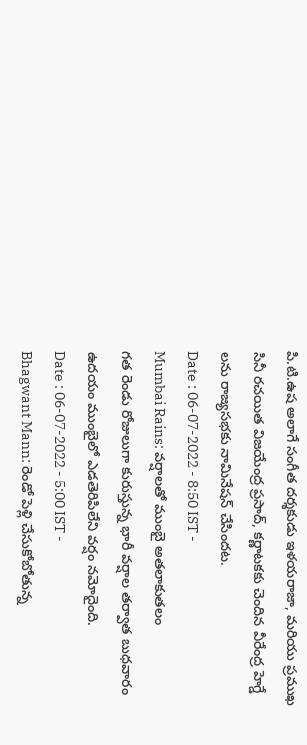పి.టి.ఉష అలాగే సంగీత దర్శకుడు ఇళయరాజా, మరియు ప్రముఖ సినీ రచయిత విజయేంద్ర ప్రసాద్, కర్ణాటకకు చెందిన వీరేంద్ర హెగ్డే లను రాజ్యసభకు నామినేషన్ చేసిందట.
Date : 06-07-2022 - 8:50 IST -
Mumbai Rains: వర్షాలతో ముంబై అతలాకుతలం
గత రెండు రోజులుగా కురుస్తున్న భారీ వర్షాల తర్వాత బుధవారం ఉదయం ముంబైలో ఎడతెరిపిలేని వర్షం నమోదైంది.
Date : 06-07-2022 - 5:00 IST -
Bhagwant Mann: రెండో పెళ్లి చేసుకోబోతున్న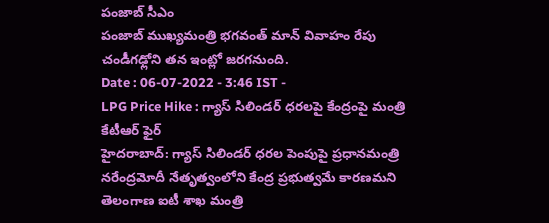పంజాబ్ సీఎం
పంజాబ్ ముఖ్యమంత్రి భగవంత్ మాన్ వివాహం రేపు చండీగఢ్లోని తన ఇంట్లో జరగనుంది.
Date : 06-07-2022 - 3:46 IST -
LPG Price Hike : గ్యాస్ సిలిండర్ ధరలపై కేంద్రంపై మంత్రి కేటీఆర్ ఫైర్
హైదరాబాద్: గ్యాస్ సిలిండర్ ధరల పెంపుపై ప్రధానమంత్రి నరేంద్రమోదీ నేతృత్వంలోని కేంద్ర ప్రభుత్వమే కారణమని తెలంగాణ ఐటీ శాఖ మంత్రి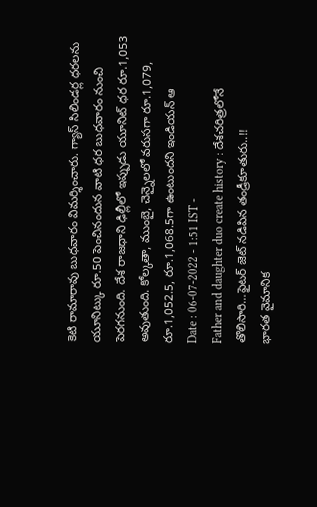కెటి రామారావు బుధవారం విమర్శించారు. గ్యాస్ సిలిండర్ల ధరలను యూనిట్కు రూ.50 పెంచినందున వాటి ధర బుధవారం నుంచి పెరగనుంది. దేశ రాజధాని ఢిల్లీలో ఇప్పుడు యూనిట్ ధర రూ.1,053 అవుతుంది. కోల్కతా, ముంబై, చెన్నైలలో వరుసగా రూ.1,079, రూ.1,052.5, రూ.1,068.5గా ఉంటుందని ఇండియన్ ఆ
Date : 06-07-2022 - 1:51 IST -
Father and daughter duo create history : దేశచరిత్రలోనే తొలిసారి…ఫైటర్ జెట్ నడిపిన తండ్రీకూతురు..!!
భారత వైమానిక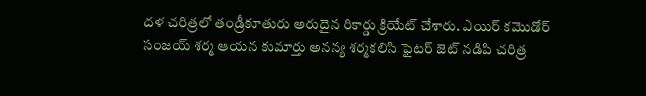దళ చరిత్రలో తండ్రీకూతురు అరుదైన రికార్డు క్రియేట్ చేశారు. ఎయిర్ కమొడోర్ సంజయ్ శర్మ ఆయన కుమార్తు అనన్య శర్మకలిసి ఫైటర్ జెట్ నడిపి చరిత్ర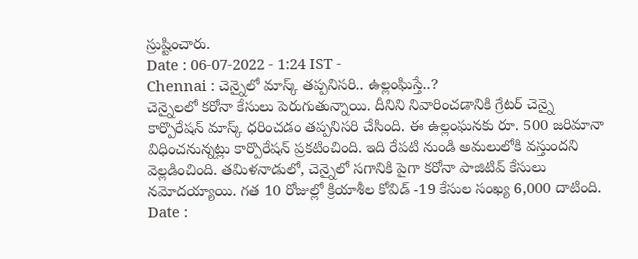స్రుష్టించారు.
Date : 06-07-2022 - 1:24 IST -
Chennai : చెన్నైలో మాస్క్ తప్పనిసరి.. ఉల్లంఘిస్తే..?
చెన్నైలలో కరోనా కేసులు పెరుగుతున్నాయి. దీనిని నివారించడానికి గ్రేటర్ చెన్నై కార్పొరేషన్ మాస్క్ ధరించడం తప్పనిసరి చేసింది. ఈ ఉల్లంఘనకు రూ. 500 జరిమానా విధించనున్నట్లు కార్పొరేషన్ ప్రకటించింది. ఇది రేపటి నుండి అమలులోకి వస్తుందని వెల్లడించింది. తమిళనాడులో, చెన్నైలో సగానికి పైగా కరోనా పాజిటివ్ కేసులు నమోదయ్యాయి. గత 10 రోజుల్లో క్రియాశీల కోవిడ్ -19 కేసుల సంఖ్య 6,000 దాటింది.
Date :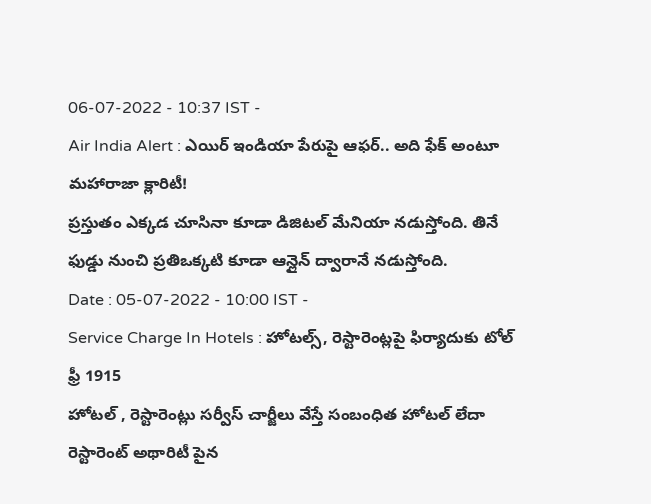06-07-2022 - 10:37 IST -
Air India Alert : ఎయిర్ ఇండియా పేరుపై ఆఫర్.. అది ఫేక్ అంటూ మహారాజా క్లారిటీ!
ప్రస్తుతం ఎక్కడ చూసినా కూడా డిజిటల్ మేనియా నడుస్తోంది. తినే ఫుడ్డు నుంచి ప్రతిఒక్కటి కూడా ఆన్లైన్ ద్వారానే నడుస్తోంది.
Date : 05-07-2022 - 10:00 IST -
Service Charge In Hotels : హోటల్స్, రెస్టారెంట్లపై ఫిర్యాదుకు టోల్ ఫ్రీ 1915
హోటల్ , రెస్టారెంట్లు సర్వీస్ చార్జీలు వేస్తే సంబంధిత హోటల్ లేదా రెస్టారెంట్ అథారిటీ పైన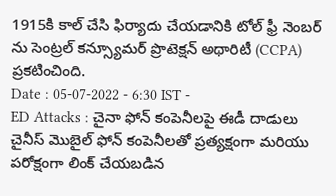1915కి కాల్ చేసి ఫిర్యాదు చేయడానికి టోల్ ఫ్రీ నెంబర్ ను సెంట్రల్ కన్స్యూమర్ ప్రొటెక్షన్ అథారిటీ (CCPA) ప్రకటించింది.
Date : 05-07-2022 - 6:30 IST -
ED Attacks : చైనా ఫోన్ కంపెనీలపై ఈడీ దాడులు
చైనీస్ మొబైల్ ఫోన్ కంపెనీలతో ప్రత్యక్షంగా మరియు పరోక్షంగా లింక్ చేయబడిన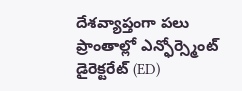దేశవ్యాప్తంగా పలు ప్రాంతాల్లో ఎన్ఫోర్స్మెంట్ డైరెక్టరేట్ (ED)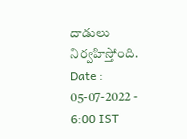దాడులు నిర్వహిస్తోంది.
Date : 05-07-2022 - 6:00 IST